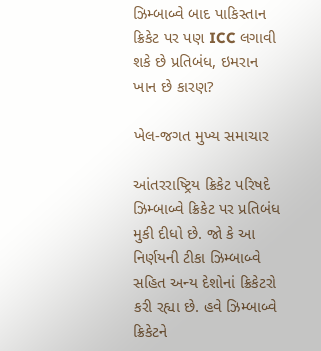ઝિમ્બાબ્વે બાદ પાકિસ્તાન ક્રિકેટ પર પણ ICC લગાવી શકે છે પ્રતિબંધ, ઇમરાન ખાન છે કારણ?

ખેલ-જગત મુખ્ય સમાચાર

આંતરરાષ્ટ્રિય ક્રિકેટ પરિષદે ઝિમ્બાબ્વે ક્રિકેટ પર પ્રતિબંધ મુકી દીધો છે. જો કે આ નિર્ણયની ટીકા ઝિમ્બાબ્વે સહિત અન્ય દેશોનાં ક્રિકેટરો કરી રહ્યા છે. હવે ઝિમ્બાબ્વે ક્રિકેટને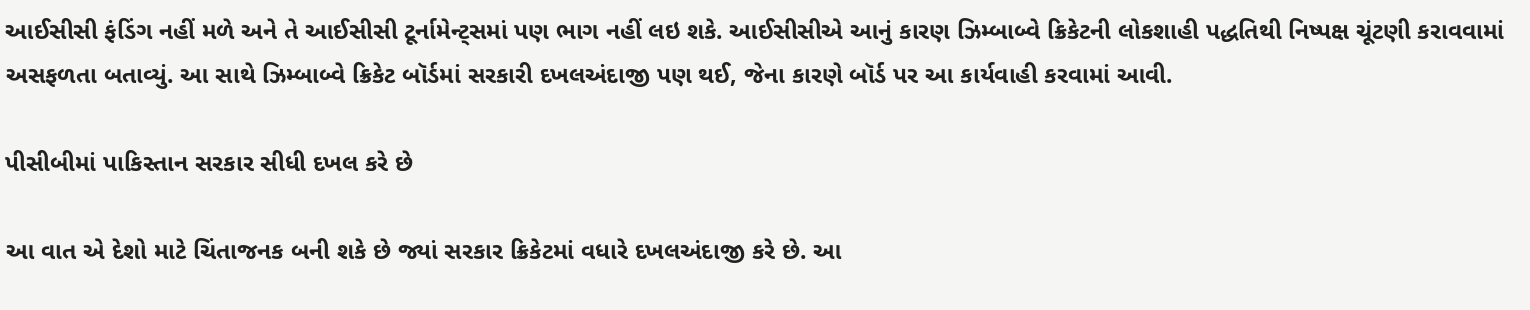આઈસીસી ફંડિંગ નહીં મળે અને તે આઈસીસી ટૂર્નામેન્ટ્સમાં પણ ભાગ નહીં લઇ શકે. આઈસીસીએ આનું કારણ ઝિમ્બાબ્વે ક્રિકેટની લોકશાહી પદ્ધતિથી નિષ્પક્ષ ચૂંટણી કરાવવામાં અસફળતા બતાવ્યું. આ સાથે ઝિમ્બાબ્વે ક્રિકેટ બૉર્ડમાં સરકારી દખલઅંદાજી પણ થઈ, જેના કારણે બૉર્ડ પર આ કાર્યવાહી કરવામાં આવી.

પીસીબીમાં પાકિસ્તાન સરકાર સીધી દખલ કરે છે

આ વાત એ દેશો માટે ચિંતાજનક બની શકે છે જ્યાં સરકાર ક્રિકેટમાં વધારે દખલઅંદાજી કરે છે. આ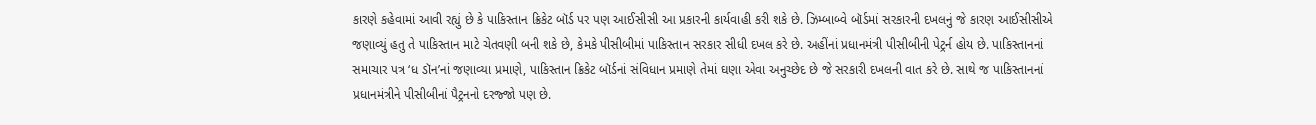કારણે કહેવામાં આવી રહ્યું છે કે પાકિસ્તાન ક્રિકેટ બૉર્ડ પર પણ આઈસીસી આ પ્રકારની કાર્યવાહી કરી શકે છે. ઝિમ્બાબ્વે બૉર્ડમાં સરકારની દખલનું જે કારણ આઈસીસીએ જણાવ્યું હતુ તે પાકિસ્તાન માટે ચેતવણી બની શકે છે, કેમકે પીસીબીમાં પાકિસ્તાન સરકાર સીધી દખલ કરે છે. અહીંનાં પ્રધાનમંત્રી પીસીબીની પેટ્રર્ન હોય છે. પાકિસ્તાનનાં સમાચાર પત્ર ‘ધ ડૉન’નાં જણાવ્યા પ્રમાણે, પાકિસ્તાન ક્રિકેટ બૉર્ડનાં સંવિધાન પ્રમાણે તેમાં ઘણા એવા અનુચ્છેદ છે જે સરકારી દખલની વાત કરે છે. સાથે જ પાકિસ્તાનનાં પ્રધાનમંત્રીને પીસીબીનાં પૈટ્રનનો દરજ્જો પણ છે.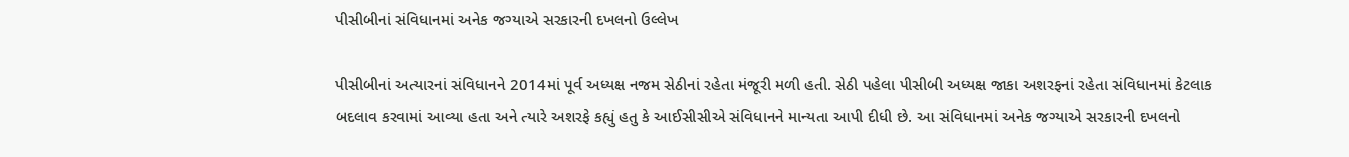પીસીબીનાં સંવિધાનમાં અનેક જગ્યાએ સરકારની દખલનો ઉલ્લેખ

પીસીબીનાં અત્યારનાં સંવિધાનને 2014માં પૂર્વ અધ્યક્ષ નજમ સેઠીનાં રહેતા મંજૂરી મળી હતી. સેઠી પહેલા પીસીબી અધ્યક્ષ જાકા અશરફનાં રહેતા સંવિધાનમાં કેટલાક બદલાવ કરવામાં આવ્યા હતા અને ત્યારે અશરફે કહ્યું હતુ કે આઈસીસીએ સંવિધાનને માન્યતા આપી દીધી છે. આ સંવિધાનમાં અનેક જગ્યાએ સરકારની દખલનો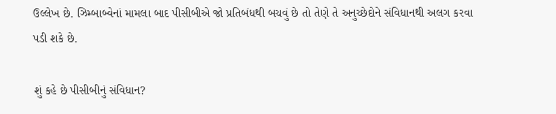ઉલ્લેખ છે. ઝિમ્બાબ્વેનાં મામલા બાદ પીસીબીએ જો પ્રતિબંધથી બચવું છે તો તેણે તે અનુચ્છેદોને સંવિધાનથી અલગ કરવા પડી શકે છે.

શું કહે છે પીસીબીનું સંવિધાન?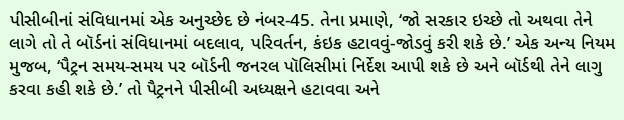પીસીબીનાં સંવિધાનમાં એક અનુચ્છેદ છે નંબર-45. તેના પ્રમાણે, ‘જો સરકાર ઇચ્છે તો અથવા તેને લાગે તો તે બૉર્ડનાં સંવિધાનમાં બદલાવ, પરિવર્તન, કંઇક હટાવવું-જોડવું કરી શકે છે.’ એક અન્ય નિયમ મુજબ, ‘પૈટ્રન સમય-સમય પર બૉર્ડની જનરલ પૉલિસીમાં નિર્દેશ આપી શકે છે અને બૉર્ડથી તેને લાગુ કરવા કહી શકે છે.’ તો પૈટ્રનને પીસીબી અધ્યક્ષને હટાવવા અને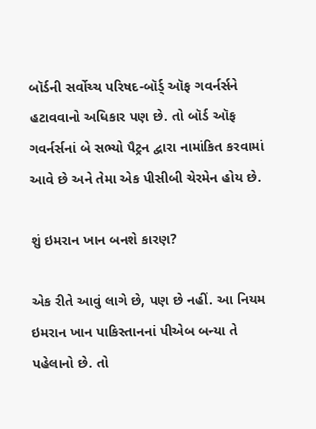બૉર્ડની સર્વોચ્ચ પરિષદ-બૉર્ડ્ ઑફ ગવર્નર્સને હટાવવાનો અધિકાર પણ છે. તો બૉર્ડ ઑફ ગવર્નર્સનાં બે સભ્યો પૈટ્રન દ્વારા નામાંકિત કરવામાં આવે છે અને તેમા એક પીસીબી ચેરમેન હોય છે.

શું ઇમરાન ખાન બનશે કારણ?

એક રીતે આવું લાગે છે, પણ છે નહીં. આ નિયમ ઇમરાન ખાન પાકિસ્તાનનાં પીએબ બન્યા તે પહેલાનો છે. તો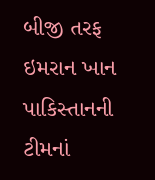બીજી તરફ ઇમરાન ખાન પાકિસ્તાનની ટીમનાં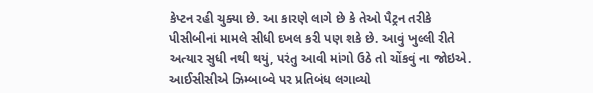કેપ્ટન રહી ચુક્યા છે. આ કારણે લાગે છે કે તેઓ પૈટ્રન તરીકે પીસીબીનાં મામલે સીધી દખલ કરી પણ શકે છે. આવું ખુલ્લી રીતે અત્યાર સુધી નથી થયું, પરંતુ આવી માંગો ઉઠે તો ચોંકવું ના જોઇએ. આઈસીસીએ ઝિમ્બાબ્વે પર પ્રતિબંધ લગાવ્યો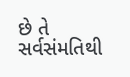છે તે સર્વસંમતિથી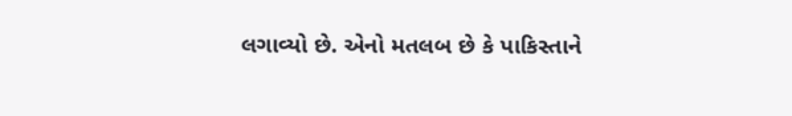લગાવ્યો છે. એનો મતલબ છે કે પાકિસ્તાને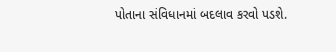પોતાના સંવિધાનમાં બદલાવ કરવો પડશે.